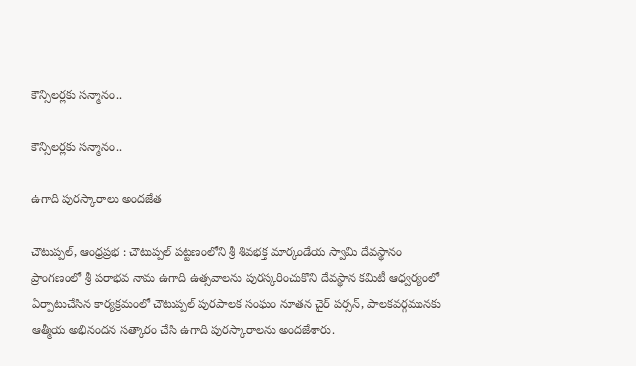కౌన్సిలర్లకు సన్మానం..

కౌన్సిలర్లకు సన్మానం..

ఉగాది పురస్కారాలు అందజేత

చౌటుప్పల్, ఆంధ్రప్రభ : చౌటుప్పల్ పట్టణంలోని శ్రీ శివభక్త మార్కండేయ స్వామి దేవస్థానం ప్రాంగణంలో శ్రీ పరాభవ నామ ఉగాది ఉత్సవాలను పురస్కరించుకొని దేవస్థాన కమిటీ ఆధ్వర్యంలో ఏర్పాటుచేసిన కార్యక్రమంలో చౌటుప్పల్ పురపాలక సంఘం నూతన చైర్ పర్సన్, పాలకవర్గమునకు ఆత్మీయ అభినందన సత్కారం చేసి ఉగాది పురస్కారాలను అందజేశారు.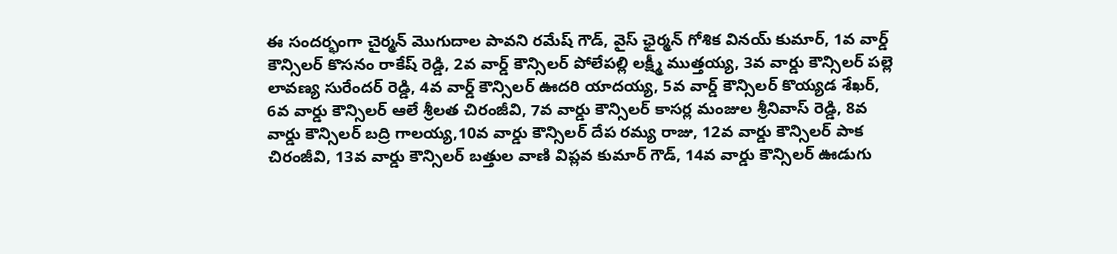ఈ సందర్భంగా చైర్మన్ మొగుదాల పావని రమేష్ గౌడ్, వైస్ ఛైర్మన్ గోశిక వినయ్ కుమార్, 1వ వార్డ్ కౌన్సిలర్ కొసనం రాకేష్ రెడ్డి, 2వ వార్డ్ కౌన్సిలర్ పోలేపల్లి లక్ష్మీ ముత్తయ్య, 3వ వార్డు కౌన్సిలర్ పల్లె లావణ్య సురేందర్ రెడ్డి, 4వ వార్డ్ కౌన్సిలర్ ఊదరి యాదయ్య, 5వ వార్డ్ కౌన్సిలర్ కొయ్యడ శేఖర్, 6వ వార్డు కౌన్సిలర్ ఆలే శ్రీలత చిరంజీవి, 7వ వార్డు కౌన్సిలర్ కాసర్ల మంజుల శ్రీనివాస్ రెడ్డి, 8వ వార్డు కౌన్సిలర్ బద్రి గాలయ్య,10వ వార్డు కౌన్సిలర్ దేప రమ్య రాజు, 12వ వార్డు కౌన్సిలర్ పాక చిరంజీవి, 13వ వార్డు కౌన్సిలర్ బత్తుల వాణి విప్లవ కుమార్ గౌడ్, 14వ వార్డు కౌన్సిలర్ ఊడుగు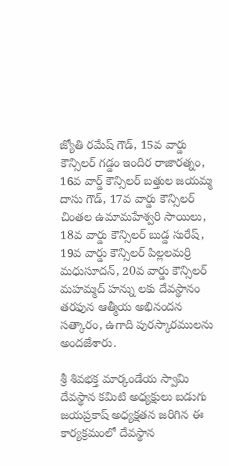జ్యోతి రమేష్ గౌడ్, 15వ వార్డు కౌన్సిలర్ గడ్డం ఇందిర రాజారత్నం, 16వ వార్డ్ కౌన్సిలర్ బత్తుల జయమ్మ దాసు గౌడ్, 17వ వార్డు కౌన్సిలర్ చింతల ఉమామహేశ్వరి సాయిలు, 18వ వార్డు కౌన్సిలర్ బుడ్డ సురేష్, 19వ వార్డు కౌన్సిలర్ పిల్లలమర్రి మధుసూదన్, 20వ వార్డు కౌన్సిలర్ మహమ్మద్ హన్ను లకు దేవస్థానం తరఫున ఆత్మీయ అభినందన సత్కారం, ఉగాది పురస్కారములను అందజేశారు.

శ్రీ శివభక్త మార్కండేయ స్వామి దేవస్థాన కమిటి అధ్యక్షులు బడుగు జయప్రకాష్ అధ్యక్షతన జరిగిన ఈ కార్యక్రమంలో దేవస్థాన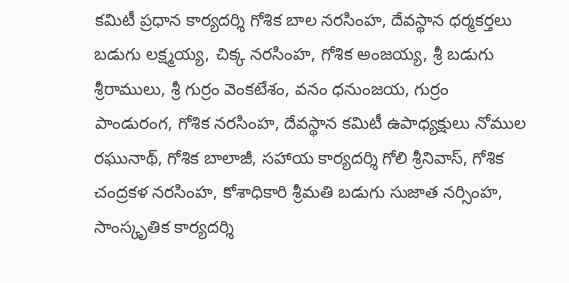కమిటీ ప్రధాన కార్యదర్శి గోశిక బాల నరసింహ, దేవస్థాన ధర్మకర్తలు బడుగు లక్ష్మయ్య, చిక్క నరసింహ, గోశిక అంజయ్య, శ్రీ బడుగు శ్రీరాములు, శ్రీ గుర్రం వెంకటేశం, వనం ధనుంజయ, గుర్రం పాండురంగ, గోశిక నరసింహ, దేవస్థాన కమిటీ ఉపాధ్యక్షులు నోముల రఘునాథ్, గోశిక బాలాజీ, సహాయ కార్యదర్శి గోలి శ్రీనివాస్, గోశిక చంద్రకళ నరసింహ, కోశాధికారి శ్రీమతి బడుగు సుజాత నర్సింహ, సాంస్కృతిక కార్యదర్శి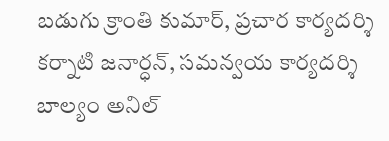బడుగు క్రాంతి కుమార్, ప్రచార కార్యదర్శి కర్నాటి జనార్ధన్, సమన్వయ కార్యదర్శి బాల్యం అనిల్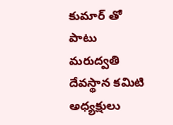కుమార్ తో పాటు మరుద్వతి దేవస్థాన కమిటి అధ్యక్షులు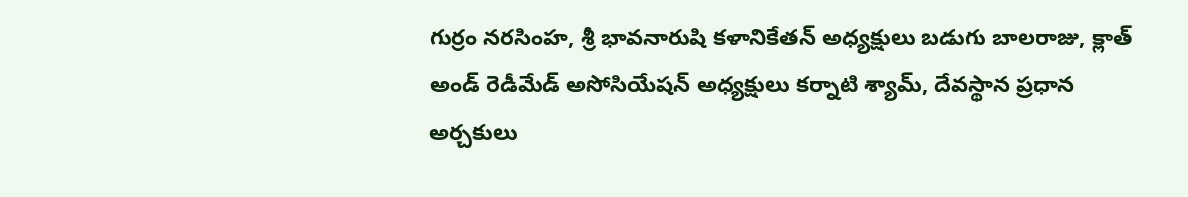గుర్రం నరసింహ, శ్రీ భావనారుషి కళానికేతన్ అధ్యక్షులు బడుగు బాలరాజు, క్లాత్ అండ్ రెడీమేడ్ అసోసియేషన్ అధ్యక్షులు కర్నాటి శ్యామ్, దేవస్థాన ప్రధాన అర్చకులు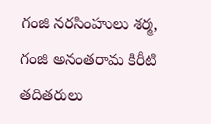గంజి నరసింహులు శర్మ, గంజి అనంతరామ కిరీటి తదితరులు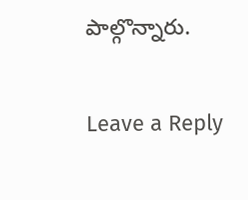పాల్గొన్నారు.

Leave a Reply